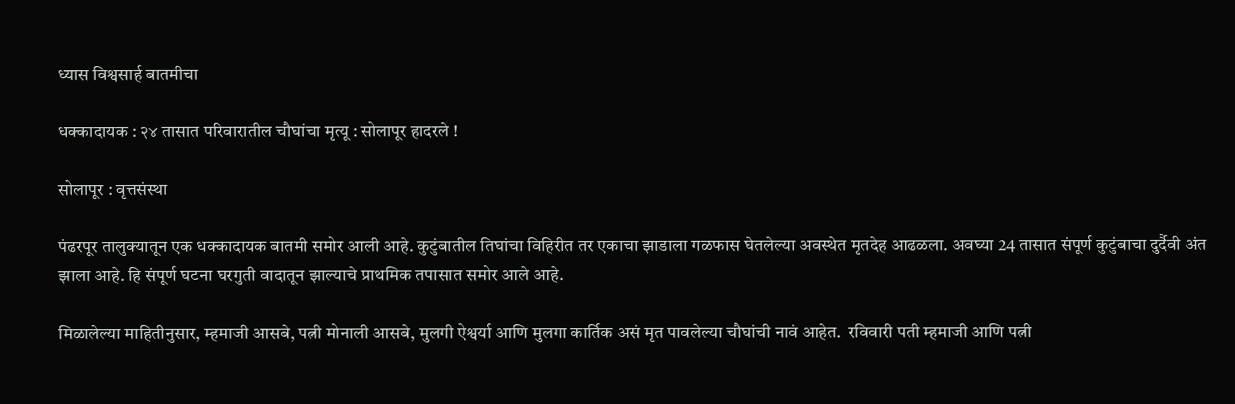ध्यास विश्वसार्ह बातमीचा

धक्कादायक : २४ तासात परिवारातील चौघांचा मृत्यू : सोलापूर हादरले !

सोलापूर : वृत्तसंस्था

पंढरपूर तालुक्यातून एक धक्कादायक बातमी समोर आली आहे. कुटुंबातील तिघांचा विहिरीत तर एकाचा झाडाला गळफास घेतलेल्या अवस्थेत मृतदेह आढळला. अवघ्या 24 तासात संपूर्ण कुटुंबाचा दुर्दैवी अंत झाला आहे. हि संपूर्ण घटना घरगुती वादातून झाल्याचे प्राथमिक तपासात समोर आले आहे.

मिळालेल्या माहितीनुसार, म्हमाजी आसबे, पत्नी मोनाली आसबे, मुलगी ऐश्वर्या आणि मुलगा कार्तिक असं मृत पावलेल्या चौघांची नावं आहेत.  रविवारी पती म्हमाजी आणि पत्नी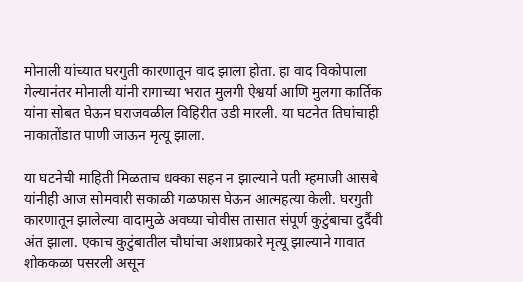मोनाली यांच्यात घरगुती कारणातून वाद झाला होता. हा वाद विकोपाला गेल्यानंतर मोनाली यांनी रागाच्या भरात मुलगी ऐश्वर्या आणि मुलगा कार्तिक यांना सोबत घेऊन घराजवळील विहिरीत उडी मारली. या घटनेत तिघांचाही नाकातोंडात पाणी जाऊन मृत्यू झाला.

या घटनेची माहिती मिळताच धक्का सहन न झाल्याने पती म्हमाजी आसबे यांनीही आज सोमवारी सकाळी गळफास घेऊन आत्महत्या केली. घरगुती कारणातून झालेल्या वादामुळे अवघ्या चोवीस तासात संपूर्ण कुटुंबाचा दुर्दैवी अंत झाला. एकाच कुटुंबातील चौघांचा अशाप्रकारे मृत्यू झाल्याने गावात शोककळा पसरली असून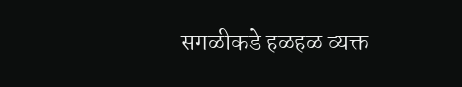सगळीकडे हळहळ व्यक्त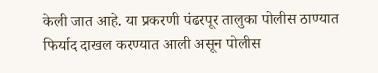केली जात आहे. या प्रकरणी पंढरपूर तालुका पोलीस ठाण्यात फिर्याद दाखल करण्यात आली असून पोलीस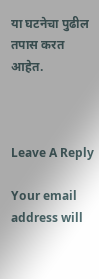या घटनेचा पुढील तपास करत आहेत.



Leave A Reply

Your email address will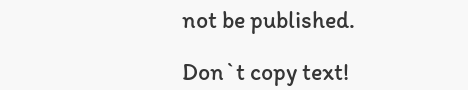not be published.

Don`t copy text!